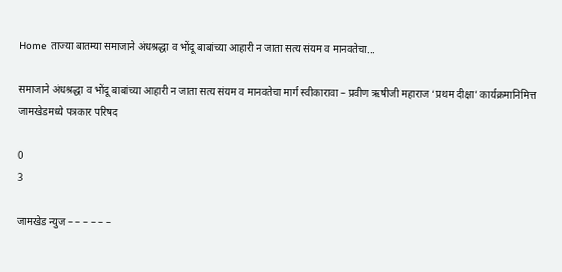Home ताज्या बातम्या समाजाने अंधश्रद्धा व भोंदू बाबांच्या आहारी न जाता सत्य संयम व मानवतेचा...

समाजाने अंधश्रद्धा व भोंदू बाबांच्या आहारी न जाता सत्य संयम व मानवतेचा मार्ग स्वीकारावा – प्रवीण ऋषीजी महाराज ‘प्रथम दीक्षा’ कार्यक्रमानिमित्त जामखेडमध्ये पत्रकार परिषद

0
3

जामखेड न्युज – – – – – –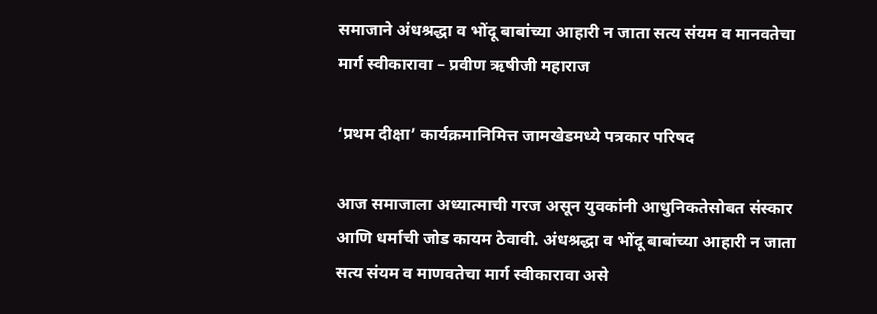समाजाने अंधश्रद्धा व भोंदू बाबांच्या आहारी न जाता सत्य संयम व मानवतेचा मार्ग स्वीकारावा – प्रवीण ऋषीजी महाराज

‘प्रथम दीक्षा’ कार्यक्रमानिमित्त जामखेडमध्ये पत्रकार परिषद

आज समाजाला अध्यात्माची गरज असून युवकांनी आधुनिकतेसोबत संस्कार आणि धर्माची जोड कायम ठेवावी. अंधश्रद्धा व भोंदू बाबांच्या आहारी न जाता सत्य संयम व माणवतेचा मार्ग स्वीकारावा असे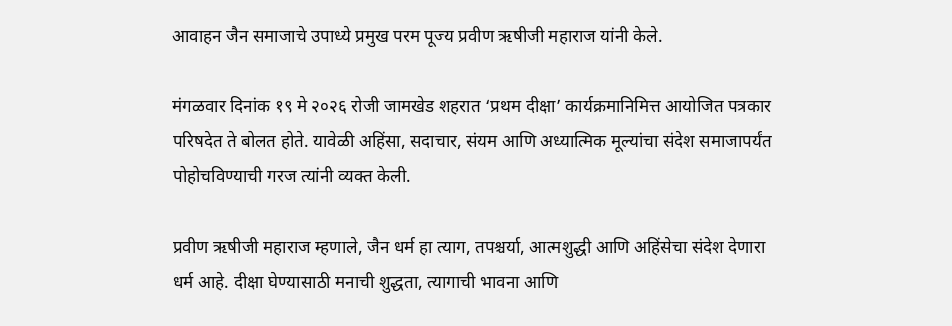आवाहन जैन समाजाचे उपाध्ये प्रमुख परम पूज्य प्रवीण ऋषीजी महाराज यांनी केले.

मंगळवार दिनांक १९ मे २०२६ रोजी जामखेड शहरात ‘प्रथम दीक्षा’ कार्यक्रमानिमित्त आयोजित पत्रकार परिषदेत ते बोलत होते. यावेळी अहिंसा, सदाचार, संयम आणि अध्यात्मिक मूल्यांचा संदेश समाजापर्यंत पोहोचविण्याची गरज त्यांनी व्यक्त केली.

प्रवीण ऋषीजी महाराज म्हणाले, जैन धर्म हा त्याग, तपश्चर्या, आत्मशुद्धी आणि अहिंसेचा संदेश देणारा धर्म आहे. दीक्षा घेण्यासाठी मनाची शुद्धता, त्यागाची भावना आणि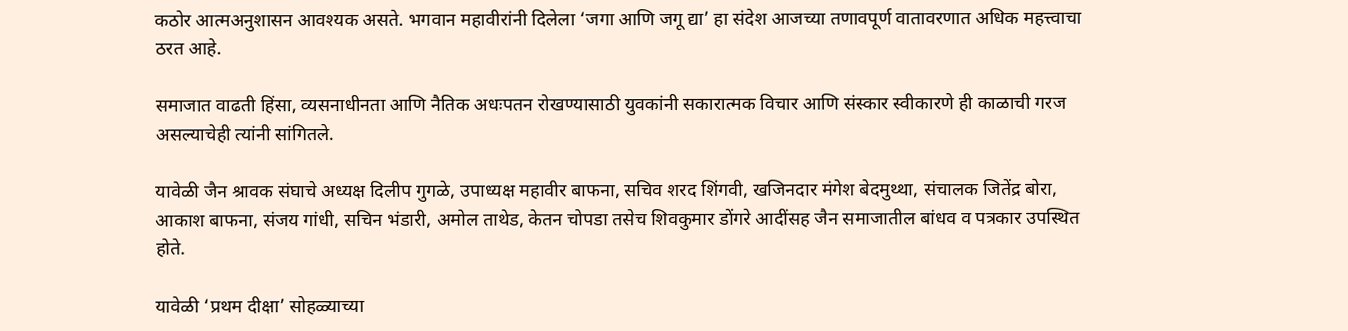कठोर आत्मअनुशासन आवश्यक असते. भगवान महावीरांनी दिलेला ‘जगा आणि जगू द्या’ हा संदेश आजच्या तणावपूर्ण वातावरणात अधिक महत्त्वाचा ठरत आहे.

समाजात वाढती हिंसा, व्यसनाधीनता आणि नैतिक अधःपतन रोखण्यासाठी युवकांनी सकारात्मक विचार आणि संस्कार स्वीकारणे ही काळाची गरज असल्याचेही त्यांनी सांगितले.

यावेळी जैन श्रावक संघाचे अध्यक्ष दिलीप गुगळे, उपाध्यक्ष महावीर बाफना, सचिव शरद शिंगवी, खजिनदार मंगेश बेदमुथ्था, संचालक जितेंद्र बोरा, आकाश बाफना, संजय गांधी, सचिन भंडारी, अमोल ताथेड, केतन चोपडा तसेच शिवकुमार डोंगरे आदींसह जैन समाजातील बांधव व पत्रकार उपस्थित होते.

यावेळी ‘प्रथम दीक्षा’ सोहळ्याच्या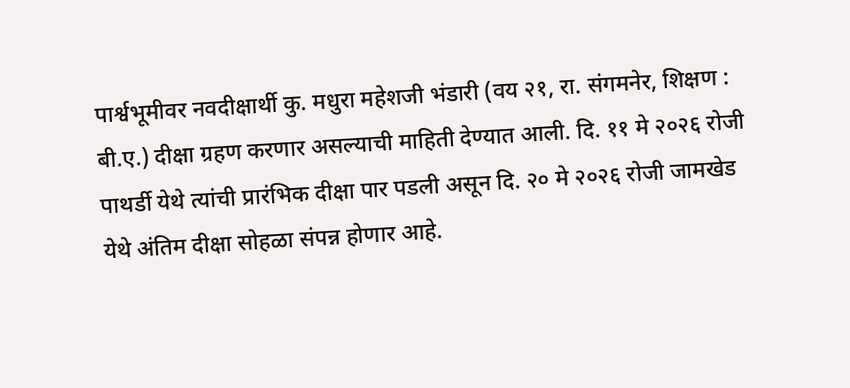पार्श्वभूमीवर नवदीक्षार्थी कु. मधुरा महेशजी भंडारी (वय २१, रा. संगमनेर, शिक्षण : बी.ए.) दीक्षा ग्रहण करणार असल्याची माहिती देण्यात आली. दि. ११ मे २०२६ रोजी पाथर्डी येथे त्यांची प्रारंभिक दीक्षा पार पडली असून दि. २० मे २०२६ रोजी जामखेड येथे अंतिम दीक्षा सोहळा संपन्न होणार आहे.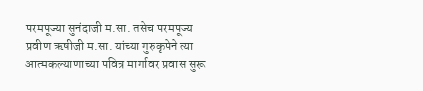परमपूज्या सुनंदाजी म.सा. तसेच परमपूज्य प्रवीण ऋषीजी म.सा. यांच्या गुरुकृपेने त्या आत्मकल्याणाच्या पवित्र मार्गावर प्रवास सुरू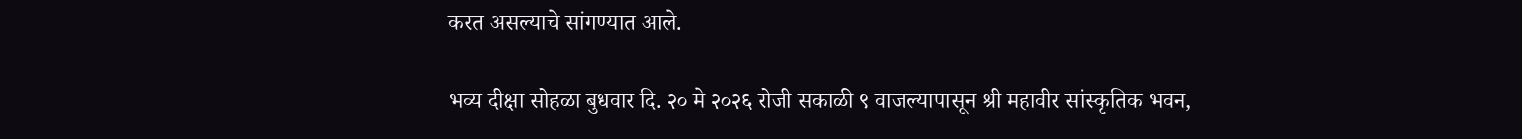करत असल्याचे सांगण्यात आले.

भव्य दीक्षा सोहळा बुधवार दि. २० मे २०२६ रोजी सकाळी ९ वाजल्यापासून श्री महावीर सांस्कृतिक भवन,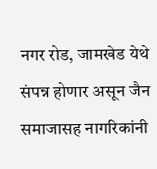नगर रोड, जामखेड येथे संपन्न होणार असून जैन समाजासह नागरिकांनी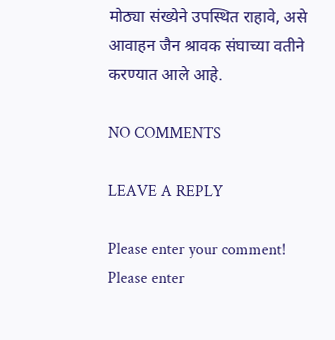मोठ्या संख्येने उपस्थित राहावे, असे आवाहन जैन श्रावक संघाच्या वतीने करण्यात आले आहे.

NO COMMENTS

LEAVE A REPLY

Please enter your comment!
Please enter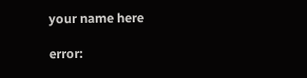your name here

error: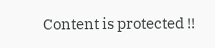Content is protected !!